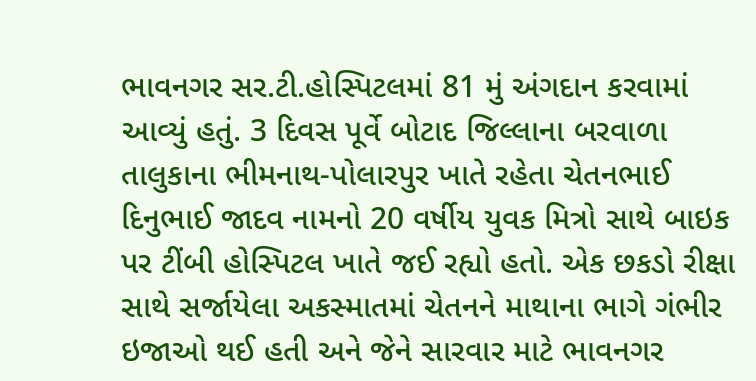ભાવનગર સર.ટી.હોસ્પિટલમાં 81 મું અંગદાન કરવામાં આવ્યું હતું. 3 દિવસ પૂર્વે બોટાદ જિલ્લાના બરવાળા તાલુકાના ભીમનાથ-પોલારપુર ખાતે રહેતા ચેતનભાઈ દિનુભાઈ જાદવ નામનો 20 વર્ષીય યુવક મિત્રો સાથે બાઇક પર ટીંબી હોસ્પિટલ ખાતે જઈ રહ્યો હતો. એક છકડો રીક્ષા સાથે સર્જાયેલા અકસ્માતમાં ચેતનને માથાના ભાગે ગંભીર ઇજાઓ થઈ હતી અને જેને સારવાર માટે ભાવનગર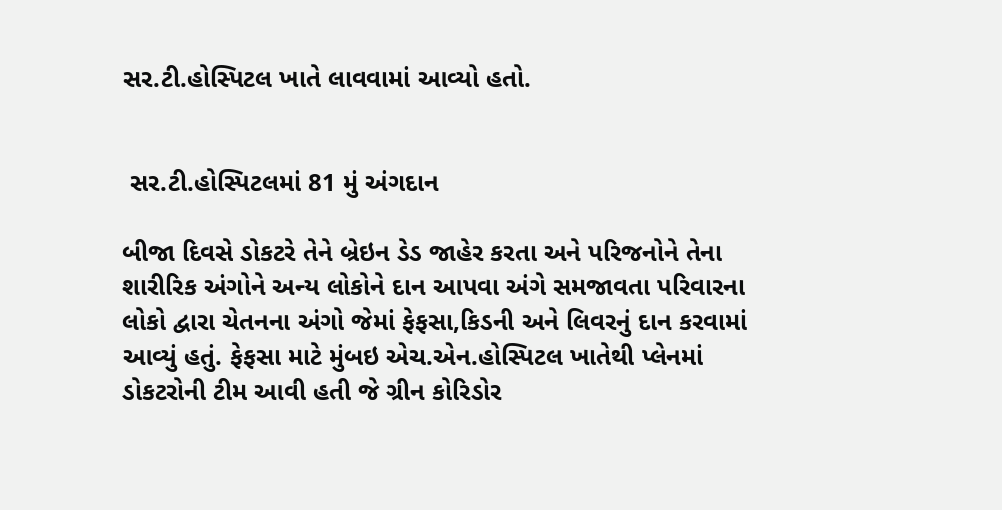સર.ટી.હોસ્પિટલ ખાતે લાવવામાં આવ્યો હતો.


 સર.ટી.હોસ્પિટલમાં 81 મું અંગદાન

બીજા દિવસે ડોકટરે તેને બ્રેઇન ડેડ જાહેર કરતા અને પરિજનોને તેના શારીરિક અંગોને અન્ય લોકોને દાન આપવા અંગે સમજાવતા પરિવારના લોકો દ્વારા ચેતનના અંગો જેમાં ફેફસા,કિડની અને લિવરનું દાન કરવામાં આવ્યું હતું. ફેફસા માટે મુંબઇ એચ.એન.હોસ્પિટલ ખાતેથી પ્લેનમાં ડોકટરોની ટીમ આવી હતી જે ગ્રીન કોરિડોર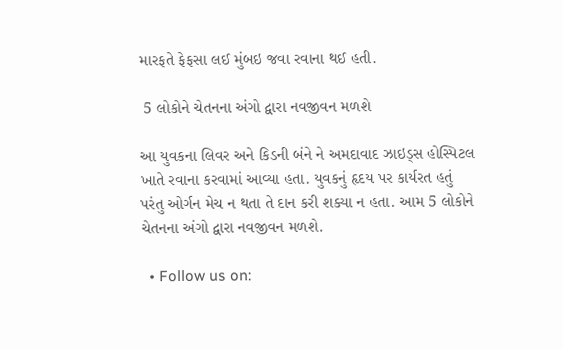મારફતે ફેફસા લઈ મુંબઇ જવા રવાના થઈ હતી.

 5 લોકોને ચેતનના અંગો દ્વારા નવજીવન મળશે

આ યુવકના લિવર અને કિડની બંને ને અમદાવાદ ઝાઇડ્સ હોસ્પિટલ ખાતે રવાના કરવામાં આવ્યા હતા. યુવકનું હૃદય પર કાર્યરત હતું પરંતુ ઓર્ગન મેચ ન થતા તે દાન કરી શક્યા ન હતા. આમ 5 લોકોને ચેતનના અંગો દ્વારા નવજીવન મળશે.

  • Follow us on: